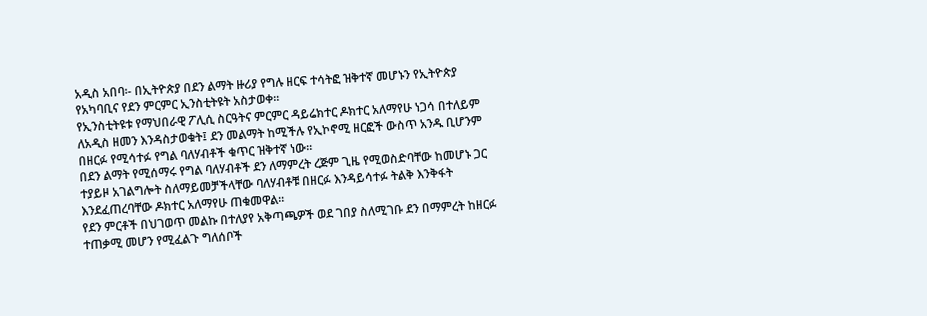አዲስ አበባ፡- በኢትዮጵያ በደን ልማት ዙሪያ የግሉ ዘርፍ ተሳትፎ ዝቅተኛ መሆኑን የኢትዮጵያ የአካባቢና የደን ምርምር ኢንስቲትዩት አስታወቀ፡፡
የኢንስቲትዩቱ የማህበራዊ ፖሊሲ ስርዓትና ምርምር ዳይሬክተር ዶክተር አለማየሁ ነጋሳ በተለይም ለአዲስ ዘመን እንዳስታወቁት፤ ደን መልማት ከሚችሉ የኢኮኖሚ ዘርፎች ውስጥ አንዱ ቢሆንም በዘርፉ የሚሳተፉ የግል ባለሃብቶች ቁጥር ዝቅተኛ ነው።
በደን ልማት የሚሰማሩ የግል ባለሃብቶች ደን ለማምረት ረጅም ጊዜ የሚወስድባቸው ከመሆኑ ጋር ተያይዞ አገልግሎት ስለማይመቻችላቸው ባለሃብቶቹ በዘርፉ እንዳይሳተፉ ትልቅ እንቅፋት እንደፈጠረባቸው ዶክተር አለማየሁ ጠቁመዋል።
የደን ምርቶች በህገወጥ መልኩ በተለያየ አቅጣጫዎች ወደ ገበያ ስለሚገቡ ደን በማምረት ከዘርፉ ተጠቃሚ መሆን የሚፈልጉ ግለሰቦች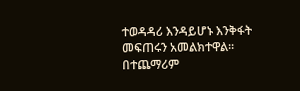ተወዳዳሪ እንዳይሆኑ እንቅፋት መፍጠሩን አመልክተዋል። በተጨማሪም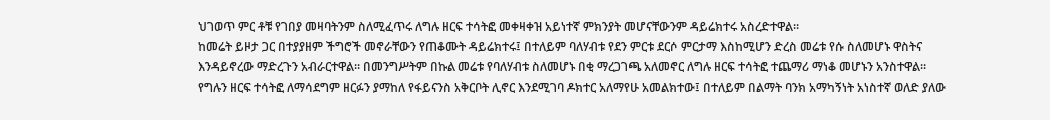ህገወጥ ምር ቶቹ የገበያ መዛባትንም ስለሚፈጥሩ ለግሉ ዘርፍ ተሳትፎ መቀዛቀዝ አይነተኛ ምክንያት መሆናቸውንም ዳይሬክተሩ አስረድተዋል።
ከመሬት ይዞታ ጋር በተያያዘም ችግሮች መኖራቸውን የጠቆሙት ዳይሬክተሩ፤ በተለይም ባለሃብቱ የደን ምርቱ ደርሶ ምርታማ እስከሚሆን ድረስ መሬቱ የሱ ስለመሆኑ ዋስትና እንዳይኖረው ማድረጉን አብራርተዋል። በመንግሥትም በኩል መሬቱ የባለሃብቱ ስለመሆኑ በቂ ማረጋገጫ አለመኖር ለግሉ ዘርፍ ተሳትፎ ተጨማሪ ማነቆ መሆኑን አንስተዋል።
የግሉን ዘርፍ ተሳትፎ ለማሳደግም ዘርፉን ያማከለ የፋይናንስ አቅርቦት ሊኖር እንደሚገባ ዶክተር አለማየሁ አመልክተው፤ በተለይም በልማት ባንክ አማካኝነት አነስተኛ ወለድ ያለው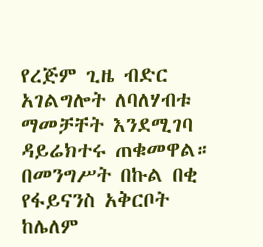የረጅም ጊዜ ብድር አገልግሎት ለባለሃብቱ ማመቻቸት እንደሚገባ ዳይሬክተሩ ጠቁመዋል። በመንግሥት በኩል በቂ የፋይናንስ አቅርቦት ከሌለም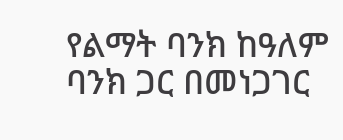የልማት ባንክ ከዓለም ባንክ ጋር በመነጋገር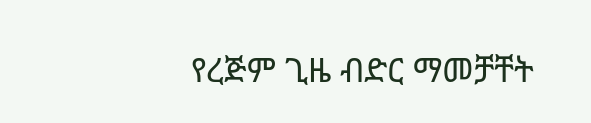የረጅም ጊዜ ብድር ማመቻቸት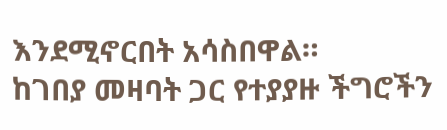እንደሚኖርበት አሳስበዋል።
ከገበያ መዛባት ጋር የተያያዙ ችግሮችን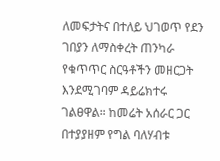ለመፍታትና በተለይ ህገወጥ የደን ገበያን ለማስቀረት ጠንካራ የቁጥጥር ስርዓቶችን መዘርጋት እንደሚገባም ዳይሬክተሩ ገልፀዋል። ከመሬት አሰራር ጋር በተያያዘም የግል ባለሃብቱ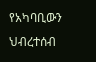የአካባቢውን ህብረተሰብ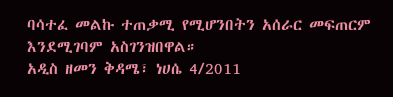ባሳተፈ መልኩ ተጠቃሚ የሚሆንበትን አሰራር መፍጠርም እንደሚገባም አስገንዝበዋል።
አዲስ ዘመን ቅዳሜ፣ ነሀሴ 4/2011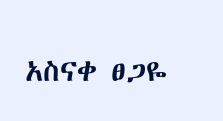አስናቀ ፀጋዬ